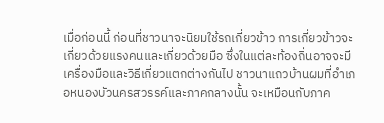เมื่อก่อนนี้ ก่อนที่ชาวนาจะนิยมใช้รถเกี่ยวข้าว การเกี่ยวข้าวจะเกี่ยวด้วยแรงคนและเกี่ยวด้วยมือ ซึ่งในแต่ละท้องถิ่นอาจจะมีเครื่องมือและวิธีเกี่ยวแตกต่างกันไป ชาวนาแถวบ้านผมที่อำเภอหนองบัวนครสวรรค์และภาคกลางนั้น จะเหมือนกับภาค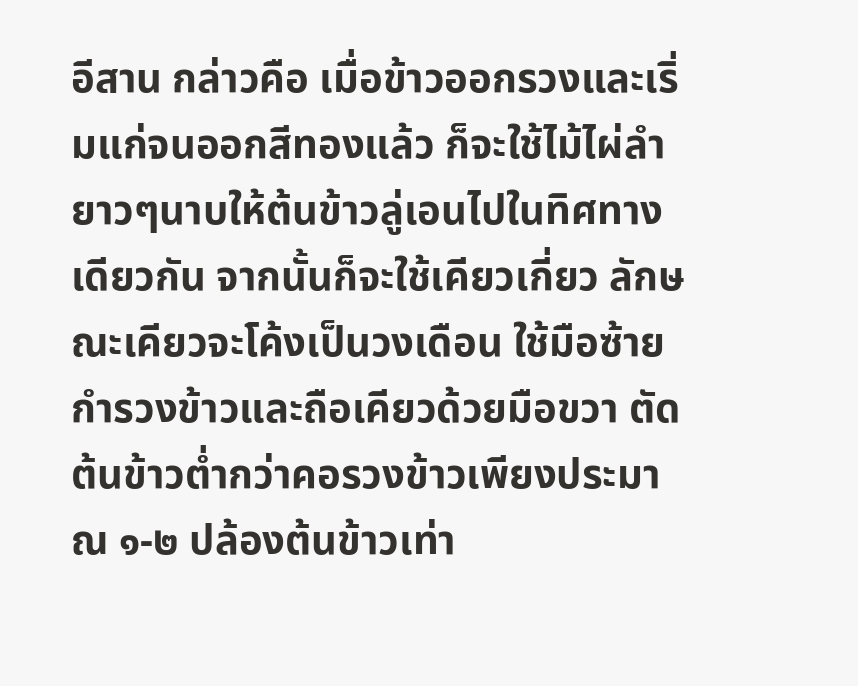อีสาน กล่าวคือ เมื่อข้าวออกรวงและเริ่มแก่จนออกสีทองแล้ว ก็จะใช้ไม้ไผ่ลำยาวๆนาบให้ต้นข้าวลู่เอนไปในทิศทางเดียวกัน จากนั้นก็จะใช้เคียวเกี่ยว ลักษณะเคียวจะโค้งเป็นวงเดือน ใช้มือซ้ายกำรวงข้าวและถือเคียวด้วยมือขวา ตัดต้นข้าวต่ำกว่าคอรวงข้าวเพียงประมาณ ๑-๒ ปล้องต้นข้าวเท่า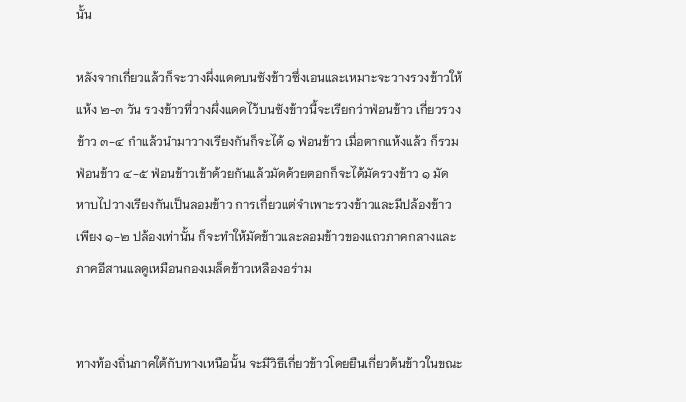นั้น

หลังจากเกี่ยวแล้วก็จะวางผึ่งแดดบนซังข้าวซึ่งเอนและเหมาะจะวางรวงข้าวให้แห้ง ๒-๓ วัน รวงข้าวที่วางผึ่งแดดไว้บนซังข้าวนี้จะเรียกว่าฟ่อนข้าว เกี่ยวรวงข้าว ๓-๔ กำแล้วนำมาวางเรียงกันก็จะได้ ๑ ฟ่อนข้าว เมื่อตากแห้งแล้ว ก็รวมฟ่อนข้าว ๔-๕ ฟ่อนข้าวเข้าด้วยกันแล้วมัดด้วยตอกก็จะได้มัดรวงข้าว ๑ มัด หาบไปวางเรียงกันเป็นลอมข้าว การเกี่ยวแต่จำเพาะรวงข้าวและมีปล้องข้าวเพียง ๑-๒ ปล้องเท่านั้น ก็จะทำให้มัดข้าวและลอมข้าวของแถวภาคกลางและภาคอีสานแลดูเหมือนกองเมล็ดข้าวเหลืองอร่าม


ทางท้องถิ่นภาคใต้กับทางเหนือนั้น จะมีวิธีเกี่ยวข้าวโดยยืนเกี่ยวต้นข้าวในขณะ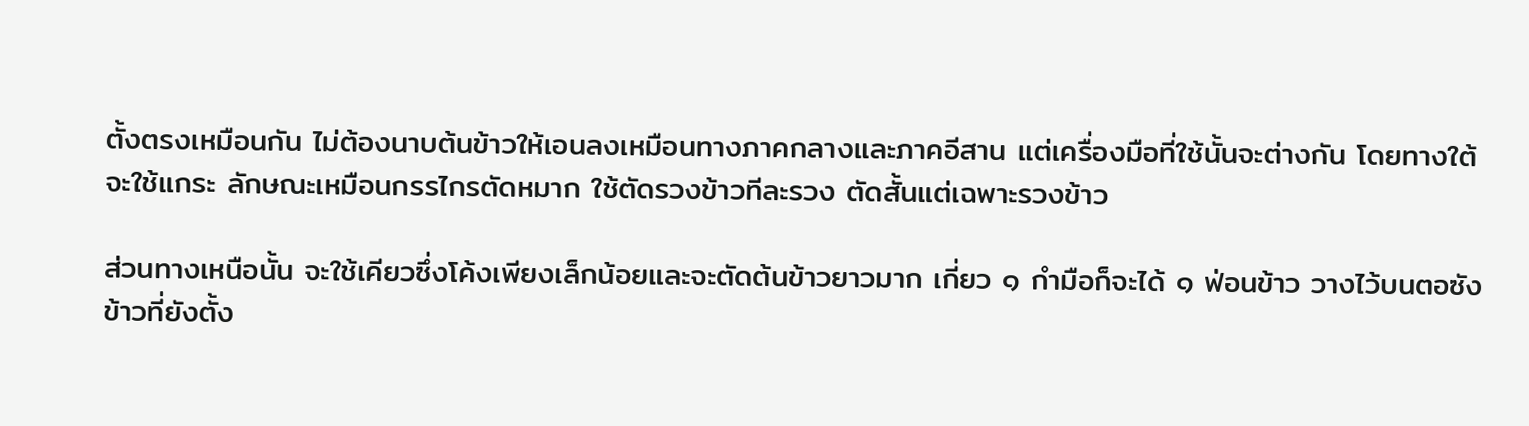ตั้งตรงเหมือนกัน ไม่ต้องนาบต้นข้าวให้เอนลงเหมือนทางภาคกลางและภาคอีสาน แต่เครื่องมือที่ใช้นั้นจะต่างกัน โดยทางใต้จะใช้แกระ ลักษณะเหมือนกรรไกรตัดหมาก ใช้ตัดรวงข้าวทีละรวง ตัดสั้นแต่เฉพาะรวงข้าว

ส่วนทางเหนือนั้น จะใช้เคียวซึ่งโค้งเพียงเล็กน้อยและจะตัดต้นข้าวยาวมาก เกี่ยว ๑ กำมือก็จะได้ ๑ ฟ่อนข้าว วางไว้บนตอซังข้าวที่ยังตั้ง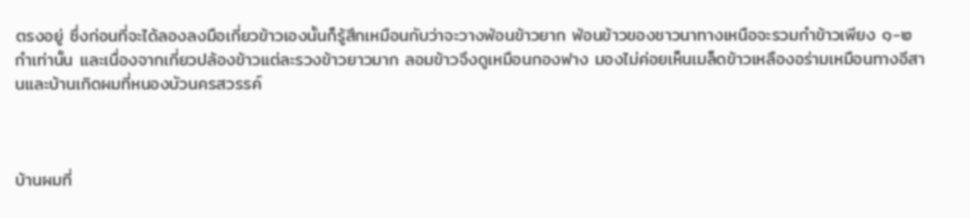ตรงอยู่ ซึ่งก่อนที่จะได้ลองลงมือเกี่ยวข้าวเองนั้นก็รู้สึกเหมือนกับว่าจะวางฟ่อนข้าวยาก ฟ่อนข้าวของชาวนาทางเหนือจะรวมกำข้าวเพียง ๑-๒ กำเท่านั้น และเนื่องจากเกี่ยวปล้องข้าวแต่ละรวงข้าวยาวมาก ลอมข้าวจึงดูเหมือนกองฟาง มองไม่ค่อยเห็นเมล็ดข้าวเหลืองอร่ามเหมือนทางอีสานและบ้านเกิดผมที่หนองบัวนครสวรรค์



บ้านผมที่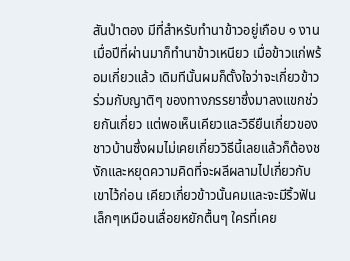สันป่าตอง มีที่สำหรับทำนาข้าวอยู่เกือบ ๑ งาน เมื่อปีที่ผ่านมาก็ทำนาข้าวเหนียว เมื่อข้าวแก่พร้อมเกี่ยวแล้ว เดิมทีนั้นผมก็ตั้งใจว่าจะเกี่ยวข้าวร่วมกับญาติๆ ของทางภรรยาซึ่งมาลงแขกช่วยกันเกี่ยว แต่พอเห็นเคียวและวิธียืนเกี่ยวของชาวบ้านซึ่งผมไม่เคยเกี่ยววิธีนี้เลยแล้วก็ต้องชงักและหยุดความคิดที่จะผลีผลามไปเกี่ยวกับเขาไว้ก่อน เคียวเกี่ยวข้าวนั้นคมและจะมีริ้วฟันเล็กๆเหมือนเลื่อยหยักตื้นๆ ใครที่เคย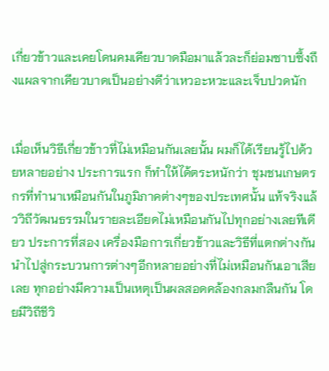เกี่ยวข้าวและเคยโดนคมเคียวบาดมือมาแล้วละก็ย่อมซาบซึ้งถึงแผลจากเคียวบาดเป็นอย่างดีว่าเหวอะหวะและเจ็บปวดนัก


เมื่อเห็นวิธีเกี่ยวข้าวที่ไม่เหมือนกันเลยนั้น ผมก็ได้เรียนรู้ไปด้วยหลายอย่าง ประการแรก ก็ทำให้ได้ตระหนักว่า ชุมชนเกษตรกรที่ทำนาเหมือนกันในภูมิภาคต่างๆของประเทศนั้น แท้จริงแล้ววิถีวัฒนธรรมในรายละเอียดไม่เหมือนกันไปทุกอย่างเลยทีเดียว ประการที่สอง เครื่องมือการเกี่ยวข้าวและวิธีที่แตกต่างกัน นำไปสู่กระบวนการต่างๆอีกหลายอย่างที่ไม่เหมือนกันเอาเสียเลย ทุกอย่างมีความเป็นเหตุเป็นผลสอดคล้องกลมกลืนกัน โดยมีวิถีชีวิ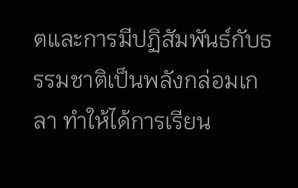ตและการมีปฏิสัมพันธ์กับธรรมชาติเป็นพลังกล่อมเกลา ทำให้ได้การเรียน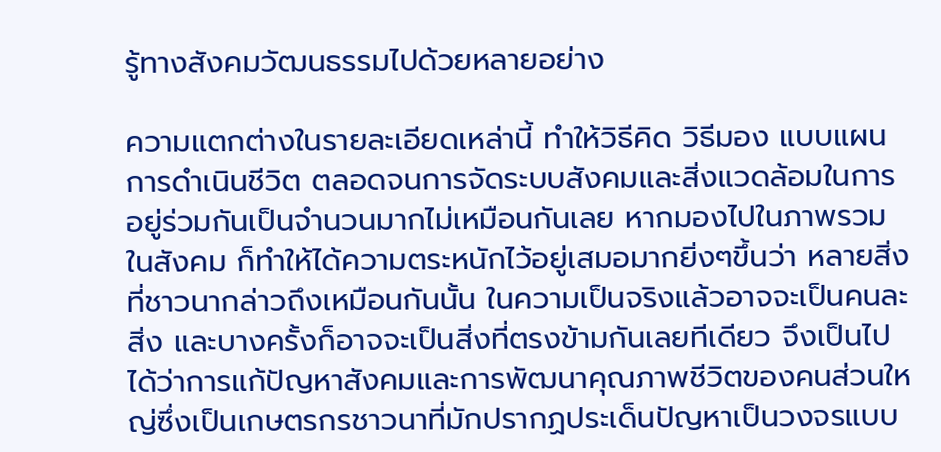รู้ทางสังคมวัฒนธรรมไปด้วยหลายอย่าง

ความแตกต่างในรายละเอียดเหล่านี้ ทำให้วิธีคิด วิธีมอง แบบแผนการดำเนินชีวิต ตลอดจนการจัดระบบสังคมและสิ่งแวดล้อมในการอยู่ร่วมกันเป็นจำนวนมากไม่เหมือนกันเลย หากมองไปในภาพรวมในสังคม ก็ทำให้ได้ความตระหนักไว้อยู่เสมอมากยิ่งๆขึ้นว่า หลายสิ่งที่ชาวนากล่าวถึงเหมือนกันนั้น ในความเป็นจริงแล้วอาจจะเป็นคนละสิ่ง และบางครั้งก็อาจจะเป็นสิ่งที่ตรงข้ามกันเลยทีเดียว จึงเป็นไปได้ว่าการแก้ปัญหาสังคมและการพัฒนาคุณภาพชีวิตของคนส่วนใหญ่ซึ่งเป็นเกษตรกรชาวนาที่มักปรากฏประเด็นปัญหาเป็นวงจรแบบ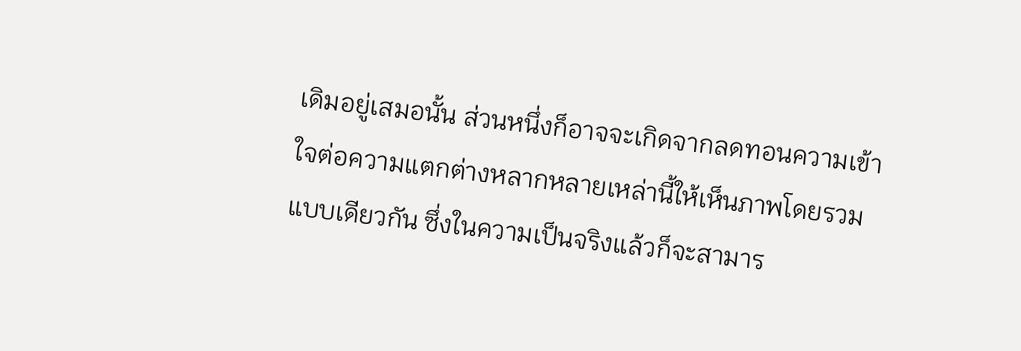เดิมอยู่เสมอนั้น ส่วนหนึ่งก็อาจจะเกิดจากลดทอนความเข้าใจต่อความแตกต่างหลากหลายเหล่านี้ให้เห็นภาพโดยรวมแบบเดียวกัน ซึ่งในความเป็นจริงแล้วก็จะสามาร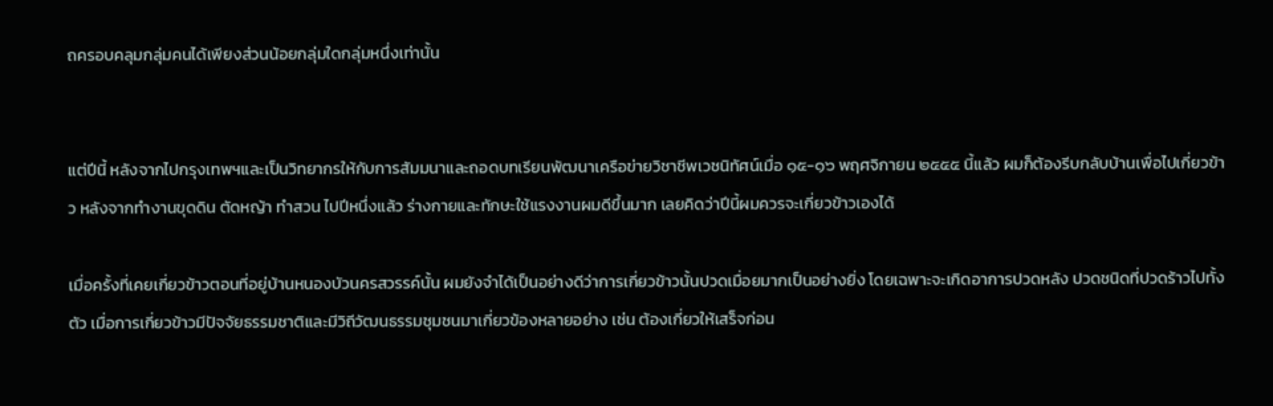ถครอบคลุมกลุ่มคนได้เพียงส่วนน้อยกลุ่มใดกลุ่มหนึ่งเท่านั้น


แต่ปีนี้ หลังจากไปกรุงเทพฯและเป็นวิทยากรให้กับการสัมมนาและถอดบทเรียนพัฒนาเครือข่ายวิชาชีพเวชนิทัศน์เมื่อ ๑๕-๑๖ พฤศจิกายน ๒๕๕๕ นี้แล้ว ผมก็ต้องรีบกลับบ้านเพื่อไปเกี่ยวข้าว หลังจากทำงานขุดดิน ตัดหญ้า ทำสวน ไปปีหนึ่งแล้ว ร่างกายและทักษะใช้แรงงานผมดีขึ้นมาก เลยคิดว่าปีนี้ผมควรจะเกี่ยวข้าวเองได้

เมื่อครั้งที่เคยเกี่ยวข้าวตอนที่อยู่บ้านหนองบัวนครสวรรค์นั้น ผมยังจำได้เป็นอย่างดีว่าการเกี่ยวข้าวนั้นปวดเมื่อยมากเป็นอย่างยิ่ง โดยเฉพาะจะเกิดอาการปวดหลัง ปวดชนิดที่ปวดร้าวไปทั้งตัว เมื่อการเกี่ยวข้าวมีปัจจัยธรรมชาติและมีวิถีวัฒนธรรมชุมชนมาเกี่ยวข้องหลายอย่าง เช่น ต้องเกี่ยวให้เสร็จก่อน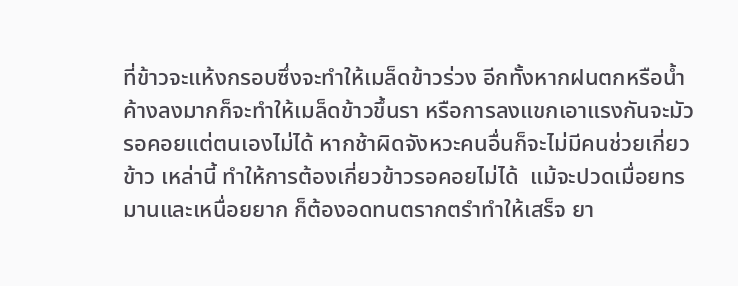ที่ข้าวจะแห้งกรอบซึ่งจะทำให้เมล็ดข้าวร่วง อีกทั้งหากฝนตกหรือน้ำค้างลงมากก็จะทำให้เมล็ดข้าวขึ้นรา หรือการลงแขกเอาแรงกันจะมัวรอคอยแต่ตนเองไม่ได้ หากช้าผิดจังหวะคนอื่นก็จะไม่มีคนช่วยเกี่ยวข้าว เหล่านี้ ทำให้การต้องเกี่ยวข้าวรอคอยไม่ได้  แม้จะปวดเมื่อยทรมานและเหนื่อยยาก ก็ต้องอดทนตรากตรำทำให้เสร็จ ยา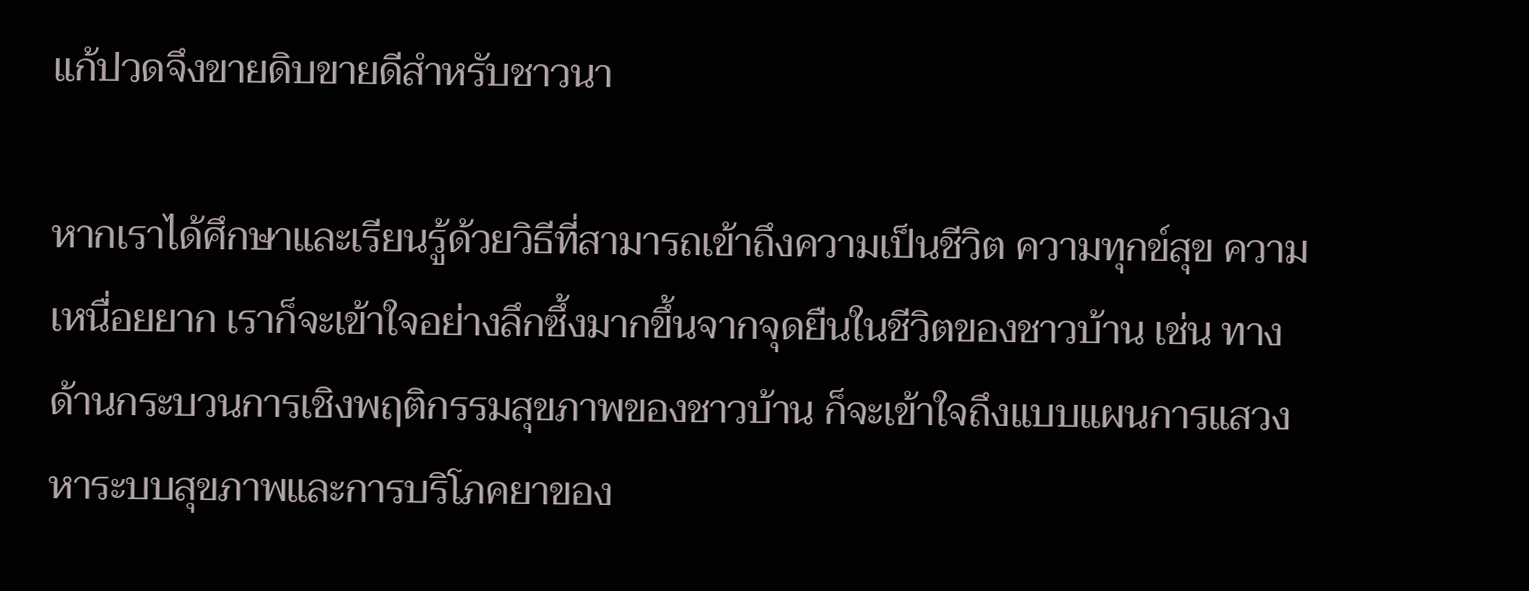แก้ปวดจึงขายดิบขายดีสำหรับชาวนา

หากเราได้ศึกษาและเรียนรู้ด้วยวิธีที่สามารถเข้าถึงความเป็นชีวิต ความทุกข์สุข ความเหนื่อยยาก เราก็จะเข้าใจอย่างลึกซึ้งมากขึ้นจากจุดยืนในชีวิตของชาวบ้าน เช่น ทางด้านกระบวนการเชิงพฤติกรรมสุขภาพของชาวบ้าน ก็จะเข้าใจถึงแบบแผนการแสวงหาระบบสุขภาพและการบริโภคยาของ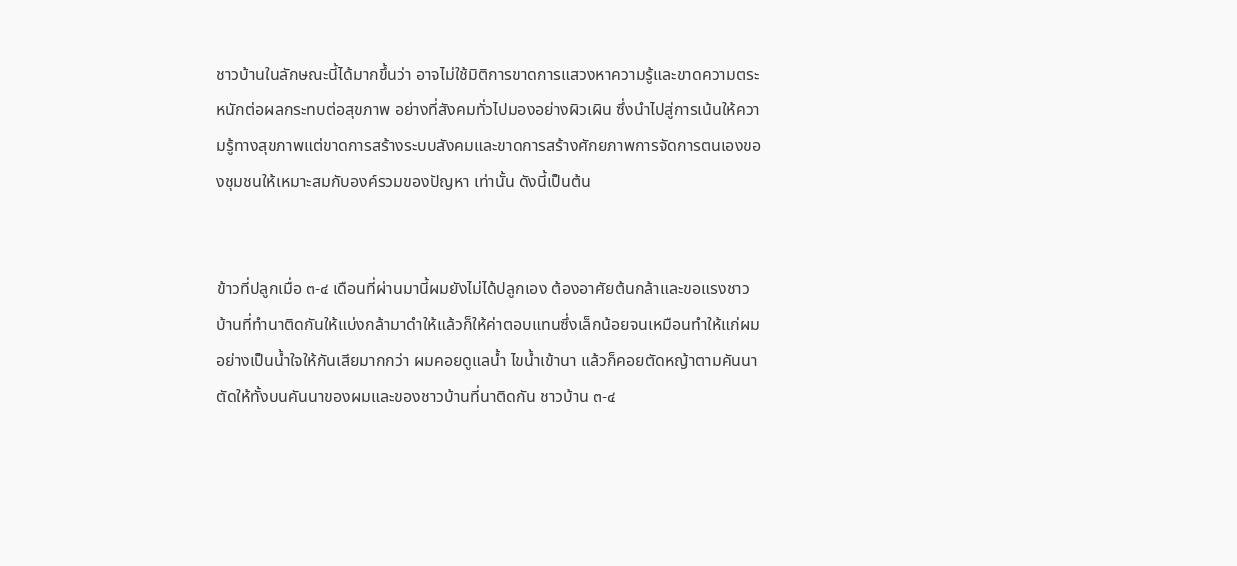ชาวบ้านในลักษณะนี้ได้มากขึ้นว่า อาจไม่ใช้มิติการขาดการแสวงหาความรู้และขาดความตระหนักต่อผลกระทบต่อสุขภาพ อย่างที่สังคมทั่วไปมองอย่างผิวเผิน ซึ่งนำไปสู่การเน้นให้ความรู้ทางสุขภาพแต่ขาดการสร้างระบบสังคมและขาดการสร้างศักยภาพการจัดการตนเองของชุมชนให้เหมาะสมกับองค์รวมของปัญหา เท่านั้น ดังนี้เป็นต้น


ข้าวที่ปลูกเมื่อ ๓-๔ เดือนที่ผ่านมานี้ผมยังไม่ได้ปลูกเอง ต้องอาศัยต้นกล้าและขอแรงชาวบ้านที่ทำนาติดกันให้แบ่งกล้ามาดำให้แล้วก็ให้ค่าตอบแทนซึ่งเล็กน้อยจนเหมือนทำให้แก่ผมอย่างเป็นน้ำใจให้กันเสียมากกว่า ผมคอยดูแลน้ำ ไขน้ำเข้านา แล้วก็คอยตัดหญ้าตามคันนา ตัดให้ทั้งบนคันนาของผมและของชาวบ้านที่นาติดกัน ชาวบ้าน ๓-๔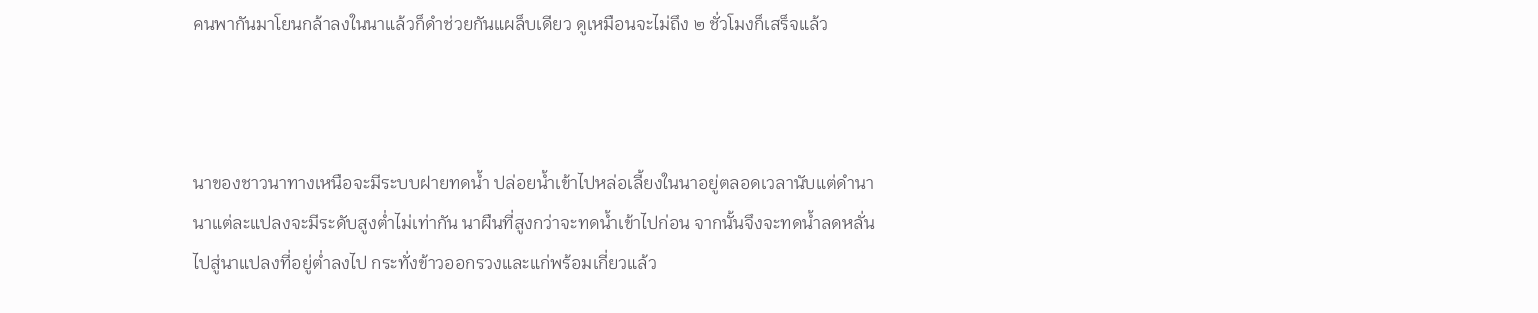คนพากันมาโยนกล้าลงในนาแล้วก็ดำช่วยกันแผล็บเดียว ดูเหมือนจะไม่ถึง ๒ ชั่วโมงก็เสร็จแล้ว



นาของชาวนาทางเหนือจะมีระบบฝายทดน้ำ ปล่อยน้ำเข้าไปหล่อเลี้ยงในนาอยู่ตลอดเวลานับแต่ดำนา นาแต่ละแปลงจะมีระดับสูงต่ำไม่เท่ากัน นาผืนที่สูงกว่าจะทดน้ำเข้าไปก่อน จากนั้นจึงจะทดน้ำลดหลั่นไปสู่นาแปลงที่อยู่ต่ำลงไป กระทั่งข้าวออกรวงและแก่พร้อมเกี่ยวแล้ว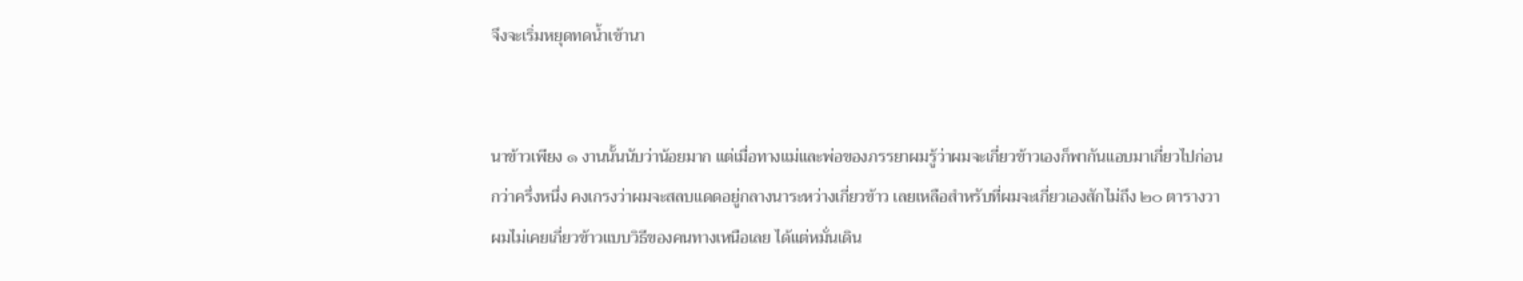จึงจะเริ่มหยุดทดน้ำเข้านา


นาข้าวเพียง ๑ งานนั้นนับว่าน้อยมาก แต่เมื่อทางแม่และพ่อของภรรยาผมรู้ว่าผมจะเกี่ยวข้าวเองก็พากันแอบมาเกี่ยวไปก่อนกว่าครึ่งหนึ่ง คงเกรงว่าผมจะสลบแดดอยู่กลางนาระหว่างเกี่ยวข้าว เลยเหลือสำหรับที่ผมจะเกี่ยวเองสักไม่ถึง ๒๐ ตารางวา ผมไม่เคยเกี่ยวข้าวแบบวิธีของคนทางเหนือเลย ได้แต่หมั่นเดิน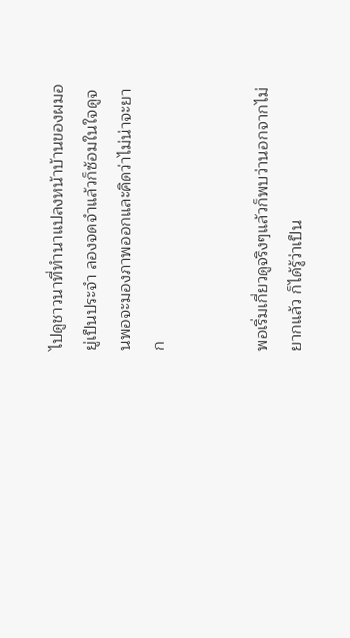ไปดูชาวนาที่ทำนาแปลงหน้าบ้านของผมอยู่เป็นประจำ ลองจดจำแล้วก็ซ้อมในใจดูจนพอจะมองภาพออกและคิดว่าไม่น่าจะยาก


พอเริ่มเกี่ยวดูจริงๆแล้วก็พบว่านอกจากไม่ยากแล้ว ก็ได้รู้ว่าเป็น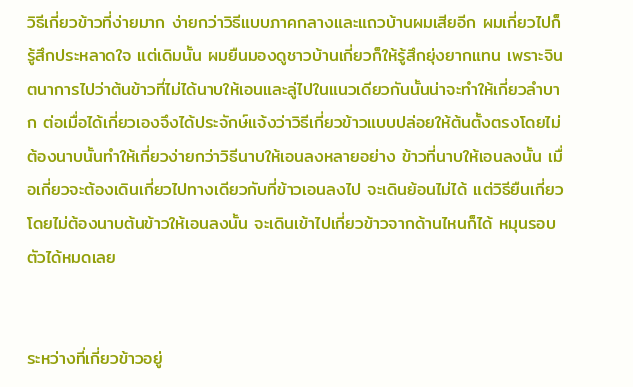วิธีเกี่ยวข้าวที่ง่ายมาก ง่ายกว่าวิธีแบบภาคกลางและแถวบ้านผมเสียอีก ผมเกี่ยวไปก็รู้สึกประหลาดใจ แต่เดิมนั้น ผมยืนมองดูชาวบ้านเกี่ยวก็ให้รู้สึกยุ่งยากแทน เพราะจินตนาการไปว่าต้นข้าวที่ไม่ได้นาบให้เอนและลู่ไปในแนวเดียวกันนั้นน่าจะทำให้เกี่ยวลำบาก ต่อเมื่อได้เกี่ยวเองจึงได้ประจักษ์แจ้งว่าวิธีเกี่ยวข้าวแบบปล่อยให้ต้นตั้งตรงโดยไม่ต้องนาบนั้นทำให้เกี่ยวง่ายกว่าวิธีนาบให้เอนลงหลายอย่าง ข้าวที่นาบให้เอนลงนั้น เมื่อเกี่ยวจะต้องเดินเกี่ยวไปทางเดียวกับที่ข้าวเอนลงไป จะเดินย้อนไม่ได้ แต่วิธียืนเกี่ยวโดยไม่ต้องนาบต้นข้าวให้เอนลงนั้น จะเดินเข้าไปเกี่ยวข้าวจากด้านไหนก็ได้ หมุนรอบตัวได้หมดเลย


ระหว่างที่เกี่ยวข้าวอยู่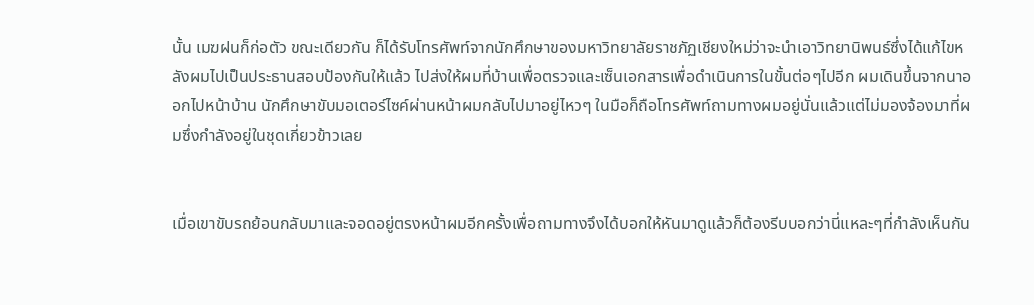นั้น เมฆฝนก็ก่อตัว ขณะเดียวกัน ก็ได้รับโทรศัพท์จากนักศึกษาของมหาวิทยาลัยราชภัฏเชียงใหม่ว่าจะนำเอาวิทยานิพนธ์ซึ่งได้แก้ไขหลังผมไปเป็นประธานสอบป้องกันให้แล้ว ไปส่งให้ผมที่บ้านเพื่อตรวจและเซ็นเอกสารเพื่อดำเนินการในขั้นต่อๆไปอีก ผมเดินขึ้นจากนาออกไปหน้าบ้าน นักศึกษาขับมอเตอร์ไซค์ผ่านหน้าผมกลับไปมาอยู่ไหวๆ ในมือก็ถือโทรศัพท์ถามทางผมอยู่นั่นแล้วแต่ไม่มองจ้องมาที่ผมซึ่งกำลังอยู่ในชุดเกี่ยวข้าวเลย


เมื่อเขาขับรถย้อนกลับมาและจอดอยู่ตรงหน้าผมอีกครั้งเพื่อถามทางจึงได้บอกให้หันมาดูแล้วก็ต้องรีบบอกว่านี่แหละๆที่กำลังเห็นกัน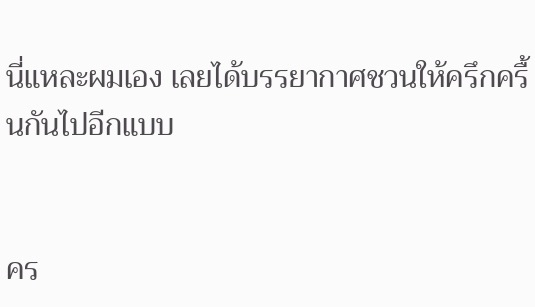นี่แหละผมเอง เลยได้บรรยากาศชวนให้ครึกครื้นกันไปอีกแบบ


คร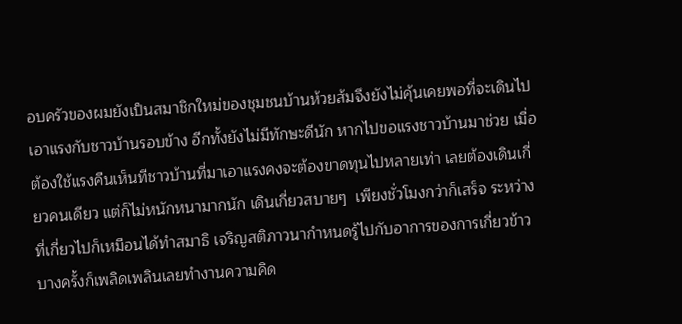อบครัวของผมยังเป็นสมาชิกใหม่ของชุมชนบ้านห้วยส้มจึงยังไม่คุ้นเคยพอที่จะเดินไปเอาแรงกับชาวบ้านรอบข้าง อีกทั้งยังไม่มีทักษะดีนัก หากไปขอแรงชาวบ้านมาช่วย เมื่อต้องใช้แรงคืนเห็นทีชาวบ้านที่มาเอาแรงคงจะต้องขาดทุนไปหลายเท่า เลยต้องเดินเกี่ยวคนเดียว แต่ก็ไม่หนักหนามากนัก เดินเกี่ยวสบายๆ  เพียงชั่วโมงกว่าก็เสร็จ ระหว่างที่เกี่ยวไปก็เหมือนได้ทำสมาธิ เจริญสติภาวนากำหนดรู้ไปกับอาการของการเกี่ยวข้าว บางครั้งก็เพลิดเพลินเลยทำงานความคิด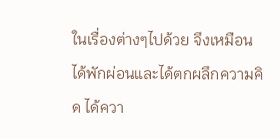ในเรื่องต่างๆไปด้วย จึงเหมือนได้พักผ่อนและได้ตกผลึกความคิด ได้ควา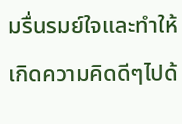มรื่นรมย์ใจและทำให้เกิดความคิดดีๆไปด้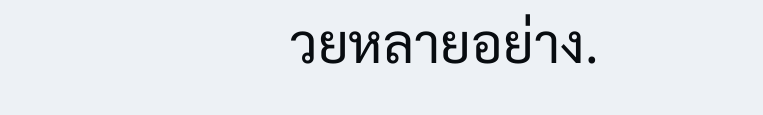วยหลายอย่าง.